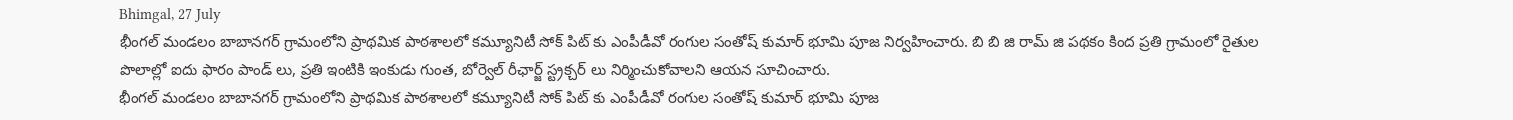Bhimgal, 27 July
భీంగల్ మండలం బాబానగర్ గ్రామంలోని ప్రాథమిక పాఠశాలలో కమ్యూనిటీ సోక్ పిట్ కు ఎంపీడీవో రంగుల సంతోష్ కుమార్ భూమి పూజ నిర్వహించారు. బి బి జి రామ్ జి పథకం కింద ప్రతి గ్రామంలో రైతుల పొలాల్లో ఐదు ఫారం పాండ్ లు, ప్రతి ఇంటికి ఇంకుడు గుంత, బోర్వెల్ రీఛార్జ్ స్ట్రక్చర్ లు నిర్మించుకోవాలని ఆయన సూచించారు.
భీంగల్ మండలం బాబానగర్ గ్రామంలోని ప్రాథమిక పాఠశాలలో కమ్యూనిటీ సోక్ పిట్ కు ఎంపీడీవో రంగుల సంతోష్ కుమార్ భూమి పూజ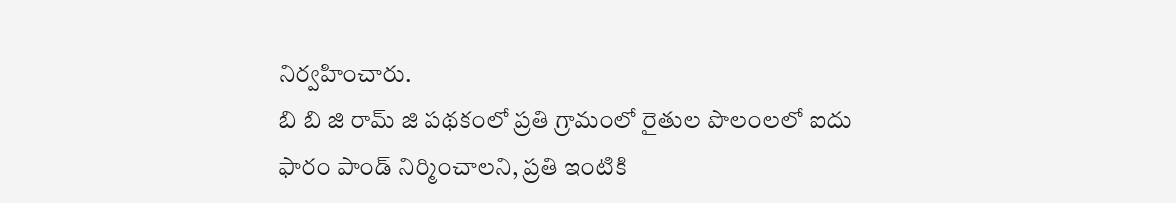నిర్వహించారు.
బి బి జి రామ్ జి పథకంలో ప్రతి గ్రామంలో రైతుల పొలంలలో ఐదు ఫారం పాండ్ నిర్మించాలని, ప్రతి ఇంటికి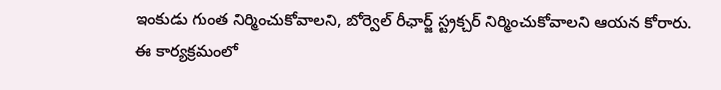ఇంకుడు గుంత నిర్మించుకోవాలని, బోర్వెల్ రీఛార్జ్ స్ట్రక్చర్ నిర్మించుకోవాలని ఆయన కోరారు.
ఈ కార్యక్రమంలో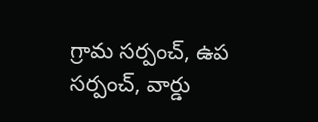గ్రామ సర్పంచ్, ఉప సర్పంచ్, వార్డు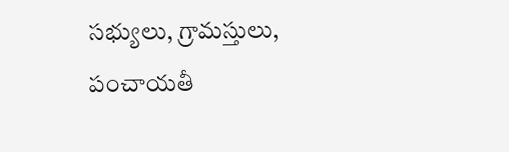సభ్యులు, గ్రామస్తులు, పంచాయతీ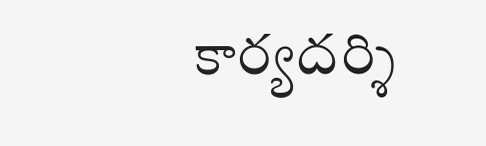కార్యదర్శి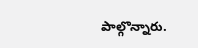పాల్గొన్నారు.